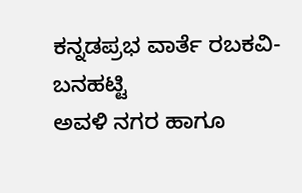ಕನ್ನಡಪ್ರಭ ವಾರ್ತೆ ರಬಕವಿ-ಬನಹಟ್ಟಿ
ಅವಳಿ ನಗರ ಹಾಗೂ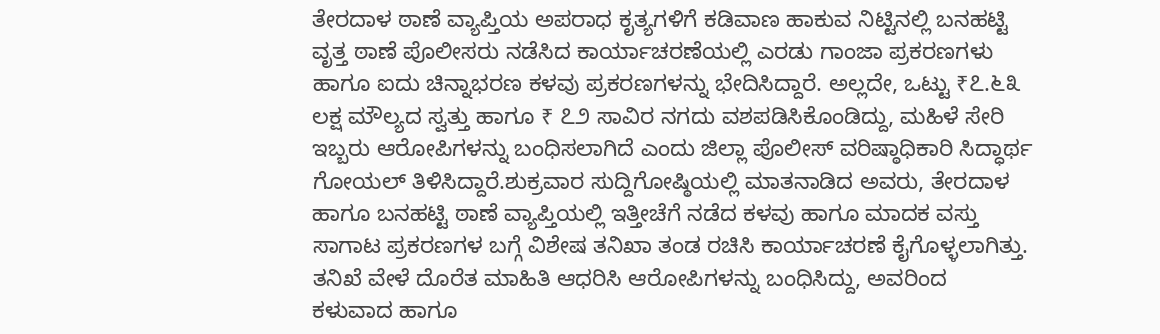ತೇರದಾಳ ಠಾಣೆ ವ್ಯಾಪ್ತಿಯ ಅಪರಾಧ ಕೃತ್ಯಗಳಿಗೆ ಕಡಿವಾಣ ಹಾಕುವ ನಿಟ್ಟಿನಲ್ಲಿ ಬನಹಟ್ಟಿ ವೃತ್ತ ಠಾಣೆ ಪೊಲೀಸರು ನಡೆಸಿದ ಕಾರ್ಯಾಚರಣೆಯಲ್ಲಿ ಎರಡು ಗಾಂಜಾ ಪ್ರಕರಣಗಳು ಹಾಗೂ ಐದು ಚಿನ್ನಾಭರಣ ಕಳವು ಪ್ರಕರಣಗಳನ್ನು ಭೇದಿಸಿದ್ದಾರೆ. ಅಲ್ಲದೇ, ಒಟ್ಟು ₹೭.೬೩ ಲಕ್ಷ ಮೌಲ್ಯದ ಸ್ವತ್ತು ಹಾಗೂ ₹ ೭೨ ಸಾವಿರ ನಗದು ವಶಪಡಿಸಿಕೊಂಡಿದ್ದು, ಮಹಿಳೆ ಸೇರಿ ಇಬ್ಬರು ಆರೋಪಿಗಳನ್ನು ಬಂಧಿಸಲಾಗಿದೆ ಎಂದು ಜಿಲ್ಲಾ ಪೊಲೀಸ್ ವರಿಷ್ಠಾಧಿಕಾರಿ ಸಿದ್ಧಾರ್ಥ ಗೋಯಲ್ ತಿಳಿಸಿದ್ದಾರೆ.ಶುಕ್ರವಾರ ಸುದ್ದಿಗೋಷ್ಠಿಯಲ್ಲಿ ಮಾತನಾಡಿದ ಅವರು, ತೇರದಾಳ ಹಾಗೂ ಬನಹಟ್ಟಿ ಠಾಣೆ ವ್ಯಾಪ್ತಿಯಲ್ಲಿ ಇತ್ತೀಚೆಗೆ ನಡೆದ ಕಳವು ಹಾಗೂ ಮಾದಕ ವಸ್ತು ಸಾಗಾಟ ಪ್ರಕರಣಗಳ ಬಗ್ಗೆ ವಿಶೇಷ ತನಿಖಾ ತಂಡ ರಚಿಸಿ ಕಾರ್ಯಾಚರಣೆ ಕೈಗೊಳ್ಳಲಾಗಿತ್ತು. ತನಿಖೆ ವೇಳೆ ದೊರೆತ ಮಾಹಿತಿ ಆಧರಿಸಿ ಆರೋಪಿಗಳನ್ನು ಬಂಧಿಸಿದ್ದು, ಅವರಿಂದ ಕಳುವಾದ ಹಾಗೂ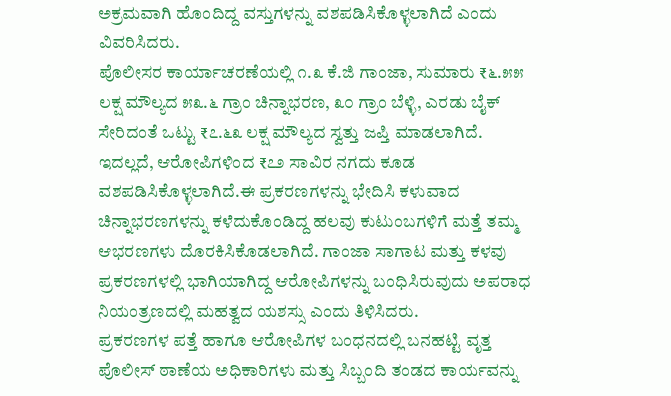ಅಕ್ರಮವಾಗಿ ಹೊಂದಿದ್ದ ವಸ್ತುಗಳನ್ನು ವಶಪಡಿಸಿಕೊಳ್ಳಲಾಗಿದೆ ಎಂದು ವಿವರಿಸಿದರು.
ಪೊಲೀಸರ ಕಾರ್ಯಾಚರಣೆಯಲ್ಲಿ ೧.೩ ಕೆ.ಜಿ ಗಾಂಜಾ, ಸುಮಾರು ₹೬.೫೫ ಲಕ್ಷ ಮೌಲ್ಯದ ೫೩.೬ ಗ್ರಾಂ ಚಿನ್ನಾಭರಣ, ೩೦ ಗ್ರಾಂ ಬೆಳ್ಳಿ, ಎರಡು ಬೈಕ್ ಸೇರಿದಂತೆ ಒಟ್ಟು ₹೭.೬೩ ಲಕ್ಷ ಮೌಲ್ಯದ ಸ್ವತ್ತು ಜಪ್ತಿ ಮಾಡಲಾಗಿದೆ. ಇದಲ್ಲದೆ, ಆರೋಪಿಗಳಿಂದ ₹೭೨ ಸಾವಿರ ನಗದು ಕೂಡ ವಶಪಡಿಸಿಕೊಳ್ಳಲಾಗಿದೆ.ಈ ಪ್ರಕರಣಗಳನ್ನು ಭೇದಿಸಿ ಕಳುವಾದ ಚಿನ್ನಾಭರಣಗಳನ್ನು ಕಳೆದುಕೊಂಡಿದ್ದ ಹಲವು ಕುಟುಂಬಗಳಿಗೆ ಮತ್ತೆ ತಮ್ಮ ಆಭರಣಗಳು ದೊರಕಿಸಿಕೊಡಲಾಗಿದೆ. ಗಾಂಜಾ ಸಾಗಾಟ ಮತ್ತು ಕಳವು ಪ್ರಕರಣಗಳಲ್ಲಿ ಭಾಗಿಯಾಗಿದ್ದ ಆರೋಪಿಗಳನ್ನು ಬಂಧಿಸಿರುವುದು ಅಪರಾಧ ನಿಯಂತ್ರಣದಲ್ಲಿ ಮಹತ್ವದ ಯಶಸ್ಸು ಎಂದು ತಿಳಿಸಿದರು.
ಪ್ರಕರಣಗಳ ಪತ್ತೆ ಹಾಗೂ ಆರೋಪಿಗಳ ಬಂಧನದಲ್ಲಿ ಬನಹಟ್ಟಿ ವೃತ್ತ ಪೊಲೀಸ್ ಠಾಣೆಯ ಅಧಿಕಾರಿಗಳು ಮತ್ತು ಸಿಬ್ಬಂದಿ ತಂಡದ ಕಾರ್ಯವನ್ನು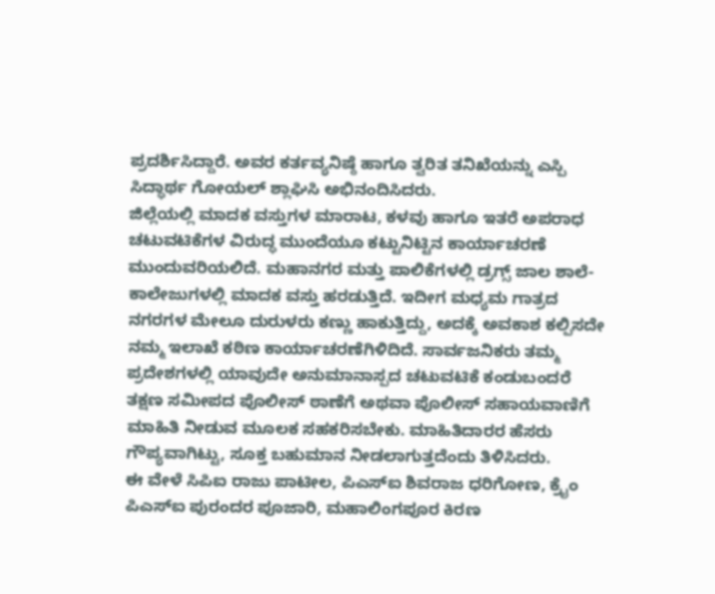ಪ್ರದರ್ಶಿಸಿದ್ದಾರೆ. ಅವರ ಕರ್ತವ್ಯನಿಷ್ಠೆ ಹಾಗೂ ತ್ವರಿತ ತನಿಖೆಯನ್ನು ಎಸ್ಪಿ ಸಿದ್ಧಾರ್ಥ ಗೋಯಲ್ ಶ್ಲಾಘಿಸಿ ಅಭಿನಂದಿಸಿದರು.
ಜಿಲ್ಲೆಯಲ್ಲಿ ಮಾದಕ ವಸ್ತುಗಳ ಮಾರಾಟ, ಕಳವು ಹಾಗೂ ಇತರೆ ಅಪರಾಧ ಚಟುವಟಿಕೆಗಳ ವಿರುದ್ಧ ಮುಂದೆಯೂ ಕಟ್ಟುನಿಟ್ಟಿನ ಕಾರ್ಯಾಚರಣೆ ಮುಂದುವರಿಯಲಿದೆ. ಮಹಾನಗರ ಮತ್ತು ಪಾಲಿಕೆಗಳಲ್ಲಿ ಡ್ರಗ್ಸ್ ಜಾಲ ಶಾಲೆ-ಕಾಲೇಜುಗಳಲ್ಲಿ ಮಾದಕ ವಸ್ತು ಹರಡುತ್ತಿದೆ. ಇದೀಗ ಮಧ್ಯಮ ಗಾತ್ರದ ನಗರಗಳ ಮೇಲೂ ದುರುಳರು ಕಣ್ಣು ಹಾಕುತ್ತಿದ್ದು, ಅದಕ್ಕೆ ಅವಕಾಶ ಕಲ್ಪಿಸದೇ ನಮ್ಮ ಇಲಾಖೆ ಕಠಿಣ ಕಾರ್ಯಾಚರಣೆಗಿಳಿದಿದೆ. ಸಾರ್ವಜನಿಕರು ತಮ್ಮ ಪ್ರದೇಶಗಳಲ್ಲಿ ಯಾವುದೇ ಅನುಮಾನಾಸ್ಪದ ಚಟುವಟಿಕೆ ಕಂಡುಬಂದರೆ ತಕ್ಷಣ ಸಮೀಪದ ಪೊಲೀಸ್ ಠಾಣೆಗೆ ಅಥವಾ ಪೊಲೀಸ್ ಸಹಾಯವಾಣಿಗೆ ಮಾಹಿತಿ ನೀಡುವ ಮೂಲಕ ಸಹಕರಿಸಬೇಕು. ಮಾಹಿತಿದಾರರ ಹೆಸರು ಗೌಪ್ಯವಾಗಿಟ್ಟು, ಸೂಕ್ತ ಬಹುಮಾನ ನೀಡಲಾಗುತ್ತದೆಂದು ತಿಳಿಸಿದರು.
ಈ ವೇಳೆ ಸಿಪಿಐ ರಾಜು ಪಾಟೀಲ, ಪಿಎಸ್ಐ ಶಿವರಾಜ ಧರಿಗೋಣ, ಕ್ರೈಂ ಪಿಎಸ್ಐ ಪುರಂದರ ಪೂಜಾರಿ, ಮಹಾಲಿಂಗಪೂರ ಕಿರಣ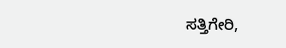ಸತ್ತಿಗೇರಿ,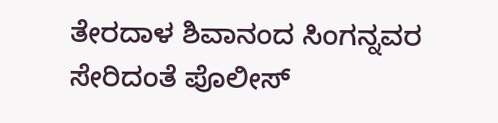ತೇರದಾಳ ಶಿವಾನಂದ ಸಿಂಗನ್ನವರ ಸೇರಿದಂತೆ ಪೊಲೀಸ್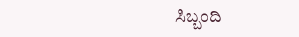ಸಿಬ್ಬಂದಿ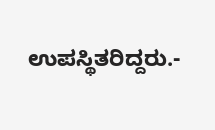ಉಪಸ್ಥಿತರಿದ್ದರು.-